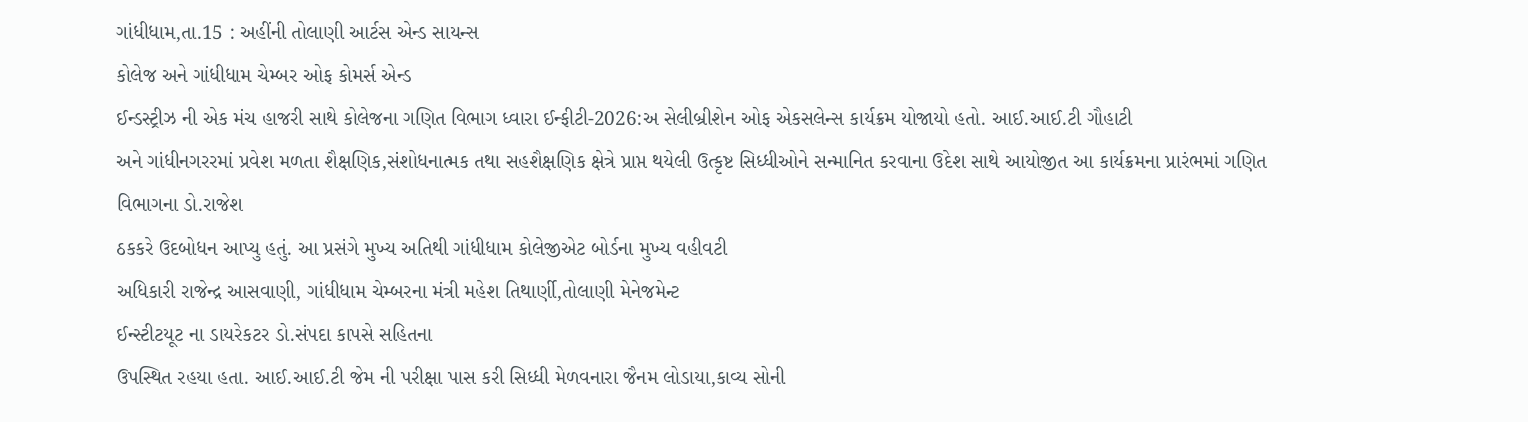ગાંધીધામ,તા.15 : અહીંની તોલાણી આર્ટસ એન્ડ સાયન્સ
કોલેજ અને ગાંધીધામ ચેમ્બર ઓફ કોમર્સ એન્ડ
ઈન્ડસ્ટ્રીઝ ની એક મંચ હાજરી સાથે કોલેજના ગણિત વિભાગ ધ્વારા ઈન્ફીટી-2026:અ સેલીબ્રીશેન ઓફ એકસલેન્સ કાર્યક્રમ યોજાયો હતો. આઈ.આઈ.ટી ગૌહાટી
અને ગાંધીનગરરમાં પ્રવેશ મળતા શૈક્ષણિક,સંશોધનાત્મક તથા સહશૈક્ષણિક ક્ષેત્રે પ્રાપ્ત થયેલી ઉત્કૃષ્ટ સિધ્ધીઓને સન્માનિત કરવાના ઉદેશ સાથે આયોજીત આ કાર્યક્રમના પ્રારંભમાં ગણિત વિભાગના ડો.રાજેશ
ઠકકરે ઉદબોધન આપ્યુ હતું. આ પ્રસંગે મુખ્ય અતિથી ગાંધીધામ કોલેજીએટ બોર્ડના મુખ્ય વહીવટી
અધિકારી રાજેન્દ્ર આસવાણી, ગાંધીધામ ચેમ્બરના મંત્રી મહેશ તિથાર્ણી,તોલાણી મેનેજમેન્ટ
ઈન્સ્ટીટયૂટ ના ડાયરેકટર ડો.સંપદા કાપસે સહિતના
ઉપસ્થિત રહયા હતા. આઈ.આઈ.ટી જેમ ની પરીક્ષા પાસ કરી સિધ્ધી મેળવનારા જૈનમ લોડાયા,કાવ્ય સોની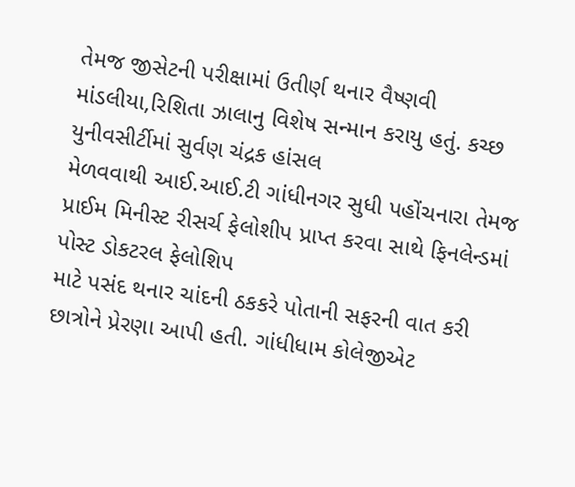તેમજ જીસેટની પરીક્ષામાં ઉતીર્ણ થનાર વૈષ્ણવી માંડલીયા,રિશિતા ઝાલાનુ વિશેષ સન્માન કરાયુ હતું. કચ્છ યુનીવસીર્ટીમાં સુર્વણ ચંદ્રક હાંસલ
મેળવવાથી આઈ.આઈ.ટી ગાંધીનગર સુધી પહોંચનારા તેમજ પ્રાઈમ મિનીસ્ટ રીસર્ચ ફેલોશીપ પ્રાપ્ત કરવા સાથે ફિનલેન્ડમાં પોસ્ટ ડોકટરલ ફેલોશિપ
માટે પસંદ થનાર ચાંદની ઠકકરે પોતાની સફરની વાત કરી છાત્રોને પ્રેરણા આપી હતી. ગાંધીધામ કોલેજીએટ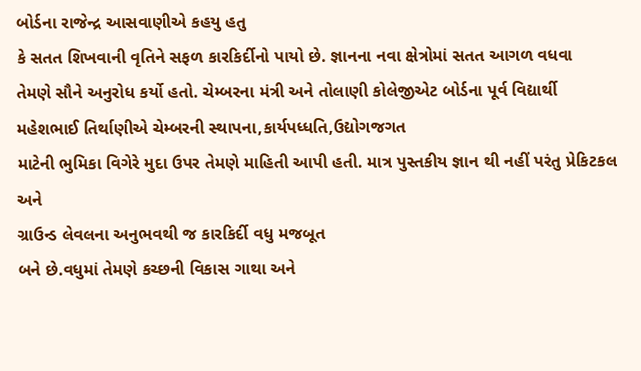બોર્ડના રાજેન્દ્ર આસવાણીએ કહયુ હતુ
કે સતત શિખવાની વૃતિને સફળ કારકિર્દીનો પાયો છે. જ્ઞાનના નવા ક્ષેત્રોમાં સતત આગળ વધવા
તેમણે સૌને અનુરોધ કર્યો હતો. ચેમ્બરના મંત્રી અને તોલાણી કોલેજીએટ બોર્ડના પૂર્વ વિદ્યાર્થી
મહેશભાઈ તિર્થાણીએ ચેમ્બરની સ્થાપના,કાર્યપધ્ધતિ,ઉદ્યોગજગત
માટેની ભુમિકા વિગેરે મુદા ઉપર તેમણે માહિતી આપી હતી. માત્ર પુસ્તકીય જ્ઞાન થી નહીં પરંતુ પ્રેકિટકલ અને
ગ્રાઉન્ડ લેવલના અનુભવથી જ કારકિર્દી વધુ મજબૂત
બને છે.વધુમાં તેમણે કચ્છની વિકાસ ગાથા અને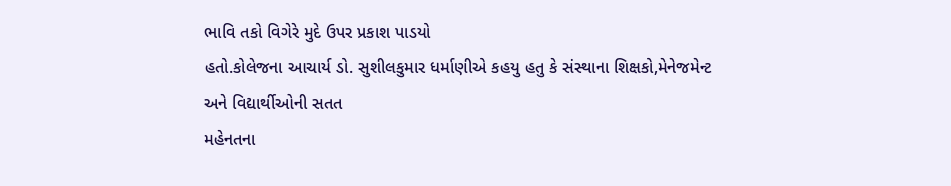ભાવિ તકો વિગેરે મુદે ઉપર પ્રકાશ પાડયો
હતો.કોલેજના આચાર્ય ડો. સુશીલકુમાર ધર્માણીએ કહયુ હતુ કે સંસ્થાના શિક્ષકો,મેનેજમેન્ટ અને વિદ્યાર્થીઓની સતત
મહેનતના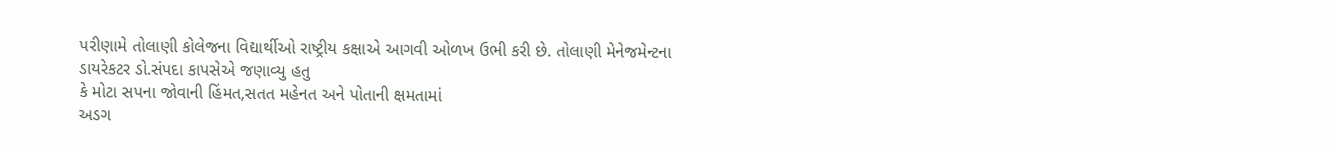પરીણામે તોલાણી કોલેજના વિદ્યાર્થીઓ રાષ્ટ્રીય કક્ષાએ આગવી ઓળખ ઉભી કરી છે. તોલાણી મેનેજમેન્ટના
ડાયરેકટર ડો.સંપદા કાપસેએ જણાવ્યુ હતુ
કે મોટા સપના જોવાની હિંમત,સતત મહેનત અને પોતાની ક્ષમતામાં
અડગ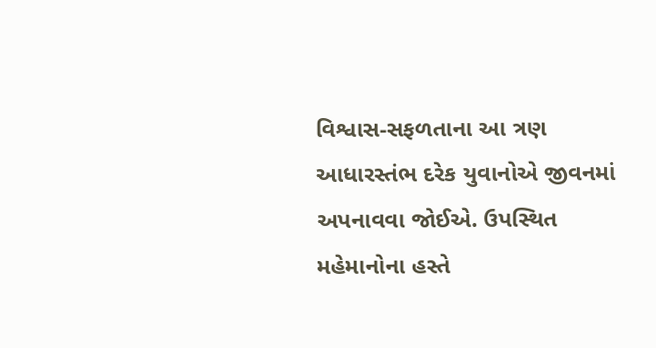વિશ્વાસ-સફળતાના આ ત્રણ આધારસ્તંભ દરેક યુવાનોએ જીવનમાં અપનાવવા જોઈએ. ઉપસ્થિત
મહેમાનોના હસ્તે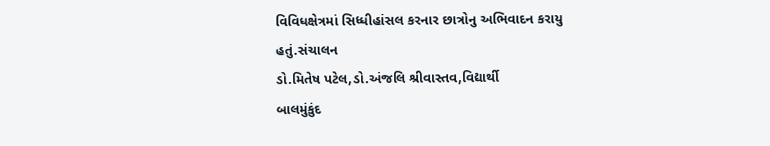વિવિધક્ષેત્રમાં સિધ્ધીહાંસલ કરનાર છાત્રોનુ અભિવાદન કરાયુ હતું.સંચાલન
ડો.મિતેષ પટેલ,ડો.અંજલિ શ્રીવાસ્તવ,વિદ્યાર્થી
બાલમુંકુંદ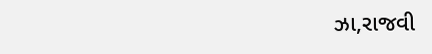ઝા,રાજવી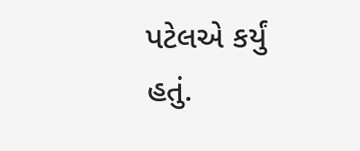પટેલએ કર્યું હતું.